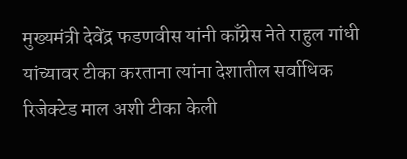मुख्यमंत्री देवेंद्र फडणवीस यांनी काँग्रेस नेते राहुल गांधी यांच्यावर टीका करताना त्यांना देशातील सर्वाधिक रिजेक्टेड माल अशी टीका केली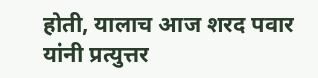होती, यालाच आज शरद पवार यांनी प्रत्युत्तर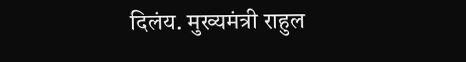दिलंय. मुख्यमंत्री राहुल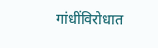गांधींविरोधात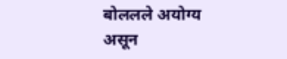बोललले अयोग्य असून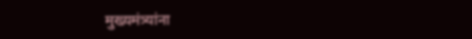मुख्यमंत्र्यांना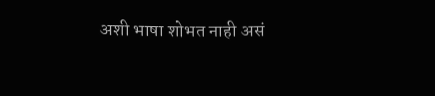अशी भाषा शोभत नाही असं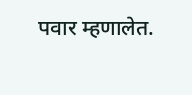पवार म्हणालेत.